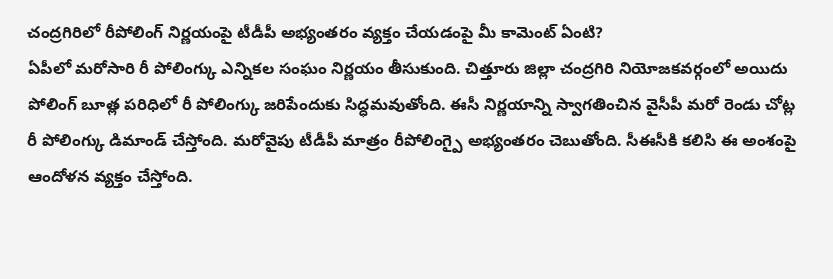చంద్రగిరిలో రీపోలింగ్ నిర్ణయంపై టీడీపీ అభ్యంతరం వ్యక్తం చేయడంపై మీ కామెంట్ ఏంటి?
ఏపీలో మరోసారి రీ పోలింగ్కు ఎన్నికల సంఘం నిర్ణయం తీసుకుంది. చిత్తూరు జిల్లా చంద్రగిరి నియోజకవర్గంలో అయిదు పోలింగ్ బూత్ల పరిధిలో రీ పోలింగ్కు జరిపేందుకు సిద్ధమవుతోంది. ఈసీ నిర్ణయాన్ని స్వాగతించిన వైసీపీ మరో రెండు చోట్ల రీ పోలింగ్కు డిమాండ్ చేస్తోంది. మరోవైపు టీడీపీ మాత్రం రీపోలింగ్పై అభ్యంతరం చెబుతోంది. సీఈసీకి కలిసి ఈ అంశంపై ఆందోళన వ్యక్తం చేస్తోంది.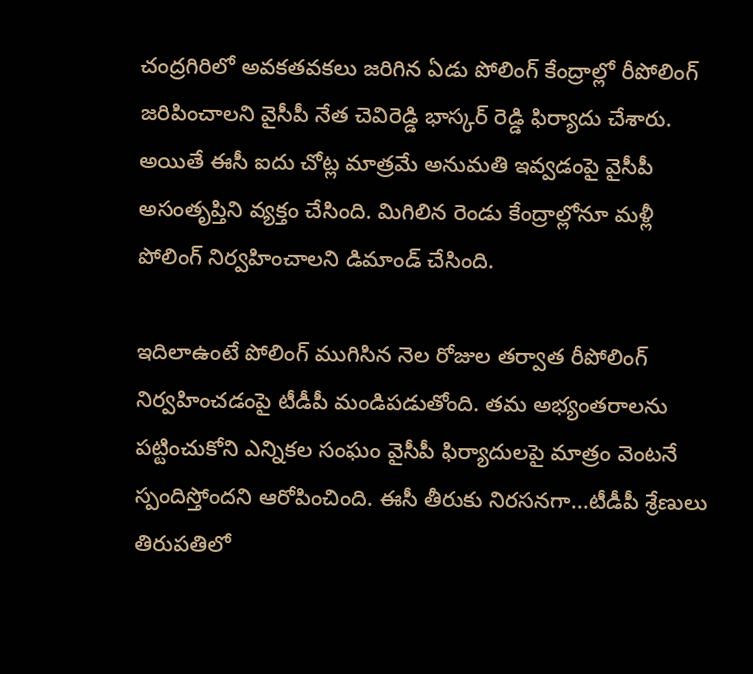చంద్రగిరిలో అవకతవకలు జరిగిన ఏడు పోలింగ్ కేంద్రాల్లో రీపోలింగ్ జరిపించాలని వైసీపీ నేత చెవిరెడ్డి భాస్కర్ రెడ్డి ఫిర్యాదు చేశారు. అయితే ఈసీ ఐదు చోట్ల మాత్రమే అనుమతి ఇవ్వడంపై వైసీపీ అసంతృప్తిని వ్యక్తం చేసింది. మిగిలిన రెండు కేంద్రాల్లోనూ మళ్లీ పోలింగ్ నిర్వహించాలని డిమాండ్ చేసింది.

ఇదిలాఉంటే పోలింగ్ ముగిసిన నెల రోజుల తర్వాత రీపోలింగ్ నిర్వహించడంపై టీడీపీ మండిపడుతోంది. తమ అభ్యంతరాలను పట్టించుకోని ఎన్నికల సంఘం వైసీపీ ఫిర్యాదులపై మాత్రం వెంటనే స్పందిస్తోందని ఆరోపించింది. ఈసీ తీరుకు నిరసనగా...టీడీపీ శ్రేణులు తిరుపతిలో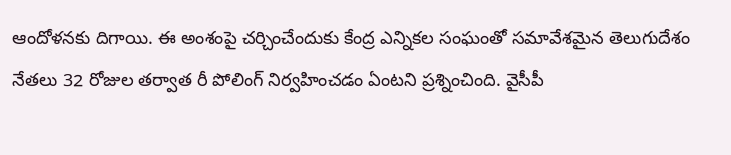ఆందోళనకు దిగాయి. ఈ అంశంపై చర్చించేందుకు కేంద్ర ఎన్నికల సంఘంతో సమావేశమైన తెలుగుదేశం నేతలు 32 రోజుల తర్వాత రీ పోలింగ్ నిర్వహించడం ఏంటని ప్రశ్నించింది. వైసీపీ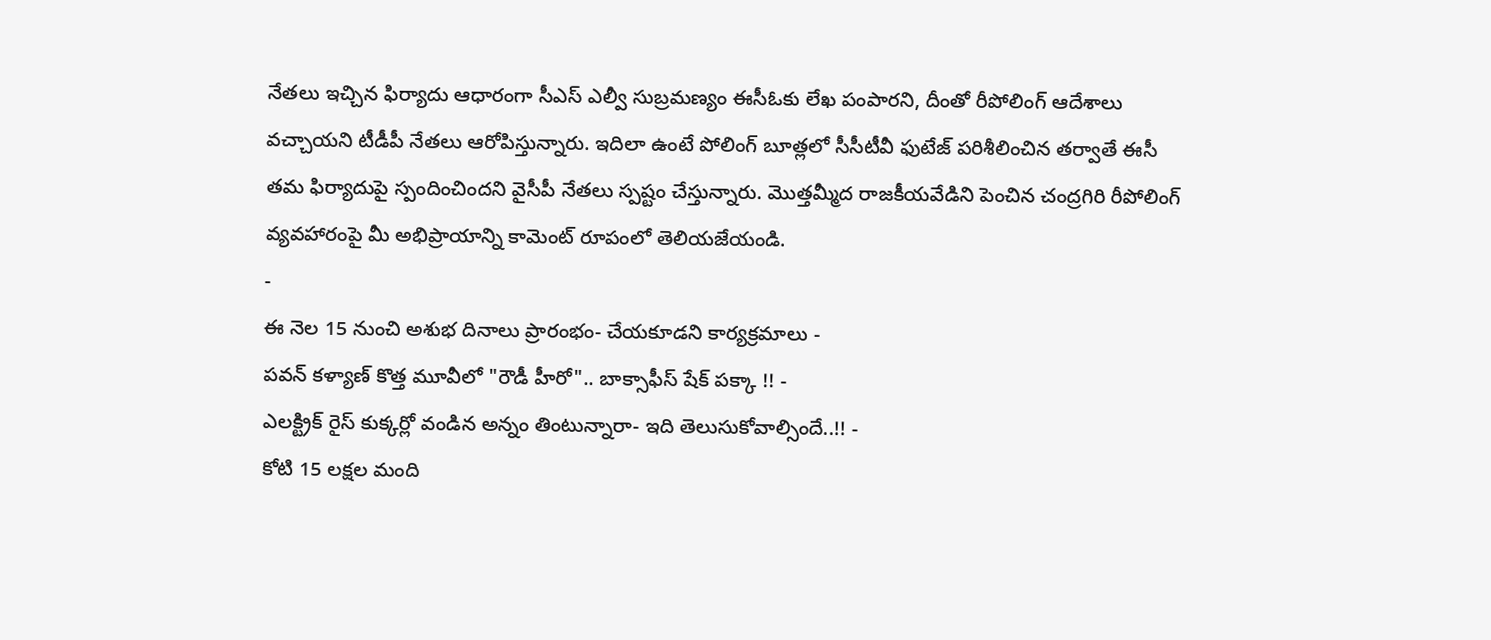నేతలు ఇచ్చిన ఫిర్యాదు ఆధారంగా సీఎస్ ఎల్వీ సుబ్రమణ్యం ఈసీఓకు లేఖ పంపారని, దీంతో రీపోలింగ్ ఆదేశాలు వచ్చాయని టీడీపీ నేతలు ఆరోపిస్తున్నారు. ఇదిలా ఉంటే పోలింగ్ బూత్లలో సీసీటీవీ ఫుటేజ్ పరిశీలించిన తర్వాతే ఈసీ తమ ఫిర్యాదుపై స్పందించిందని వైసీపీ నేతలు స్పష్టం చేస్తున్నారు. మొత్తమ్మీద రాజకీయవేడిని పెంచిన చంద్రగిరి రీపోలింగ్ వ్యవహారంపై మీ అభిప్రాయాన్ని కామెంట్ రూపంలో తెలియజేయండి.
-
ఈ నెల 15 నుంచి అశుభ దినాలు ప్రారంభం- చేయకూడని కార్యక్రమాలు -
పవన్ కళ్యాణ్ కొత్త మూవీలో "రౌడీ హీరో".. బాక్సాఫీస్ షేక్ పక్కా !! -
ఎలక్ట్రిక్ రైస్ కుక్కర్లో వండిన అన్నం తింటున్నారా- ఇది తెలుసుకోవాల్సిందే..!! -
కోటి 15 లక్షల మంది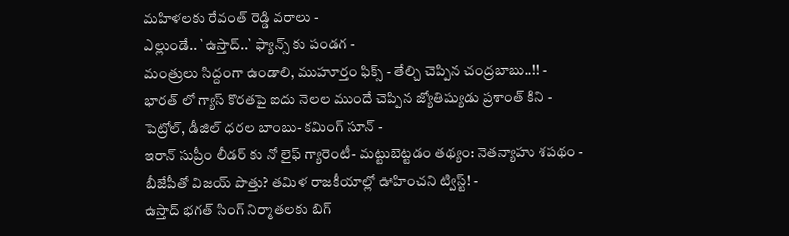మహిళలకు రేవంత్ రెడ్డి వరాలు -
ఎల్లుండే.. `ఉస్తాద్..` ఫ్యాన్స్ కు పండగ -
మంత్రులు సిద్దంగా ఉండాలి, ముహూర్తం ఫిక్స్ - తేల్చి చెప్పిన చంద్రబాబు..!! -
భారత్ లో గ్యాస్ కొరతపై ఐదు నెలల ముందే చెప్పిన జ్యోతిష్యుడు ప్రశాంత్ కిని -
పెట్రోల్, డీజిల్ ధరల బాంబు- కమింగ్ సూన్ -
ఇరాన్ సుప్రీం లీడర్ కు నో లైఫ్ గ్యారెంటీ- మట్టుబెట్టడం తథ్యం: నెతన్యాహు శపథం -
బీజేపీతో విజయ్ పొత్తు? తమిళ రాజకీయాల్లో ఊహించని ట్విస్ట్! -
ఉస్తాద్ భగత్ సింగ్ నిర్మాతలకు బిగ్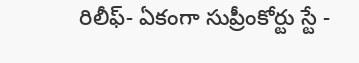రిలీఫ్- ఏకంగా సుప్రీంకోర్టు స్టే -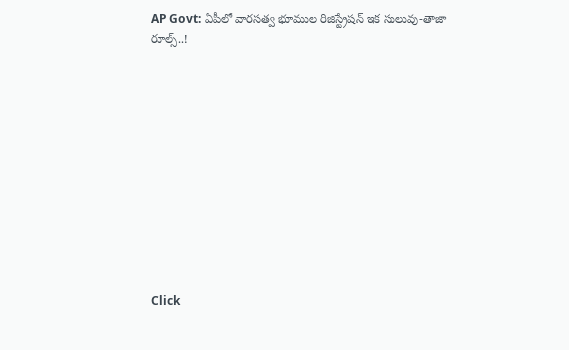AP Govt: ఏపీలో వారసత్వ భూముల రిజిస్ట్రేషన్ ఇక సులువు-తాజా రూల్స్..!












Click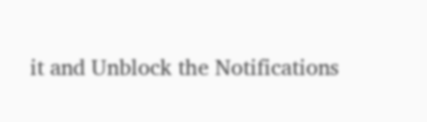it and Unblock the Notifications